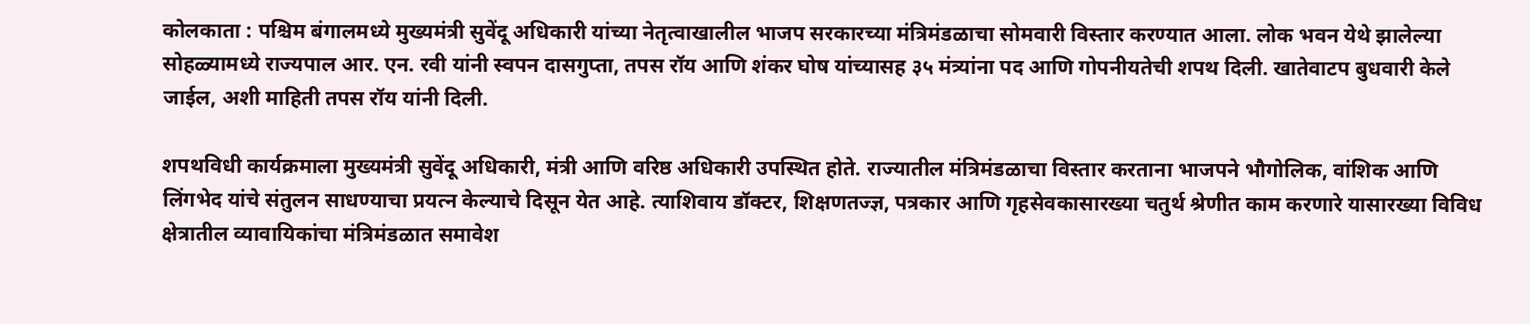कोलकाता : पश्चिम बंगालमध्ये मुख्यमंत्री सुवेंदू अधिकारी यांच्या नेतृत्वाखालील भाजप सरकारच्या मंत्रिमंडळाचा सोमवारी विस्तार करण्यात आला. लोक भवन येथे झालेल्या सोहळ्यामध्ये राज्यपाल आर. एन. रवी यांनी स्वपन दासगुप्ता, तपस रॉय आणि शंकर घोष यांच्यासह ३५ मंत्र्यांना पद आणि गोपनीयतेची शपथ दिली. खातेवाटप बुधवारी केले जाईल, अशी माहिती तपस रॉय यांनी दिली.

शपथविधी कार्यक्रमाला मुख्यमंत्री सुवेंदू अधिकारी, मंत्री आणि वरिष्ठ अधिकारी उपस्थित होते. राज्यातील मंत्रिमंडळाचा विस्तार करताना भाजपने भौगोलिक, वांशिक आणि लिंगभेद यांचे संतुलन साधण्याचा प्रयत्न केल्याचे दिसून येत आहे. त्याशिवाय डॉक्टर, शिक्षणतज्ज्ञ, पत्रकार आणि गृहसेवकासारख्या चतुर्थ श्रेणीत काम करणारे यासारख्या विविध क्षेत्रातील व्यावायिकांचा मंत्रिमंडळात समावेश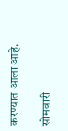करण्यात आला आहे.

सोमवारी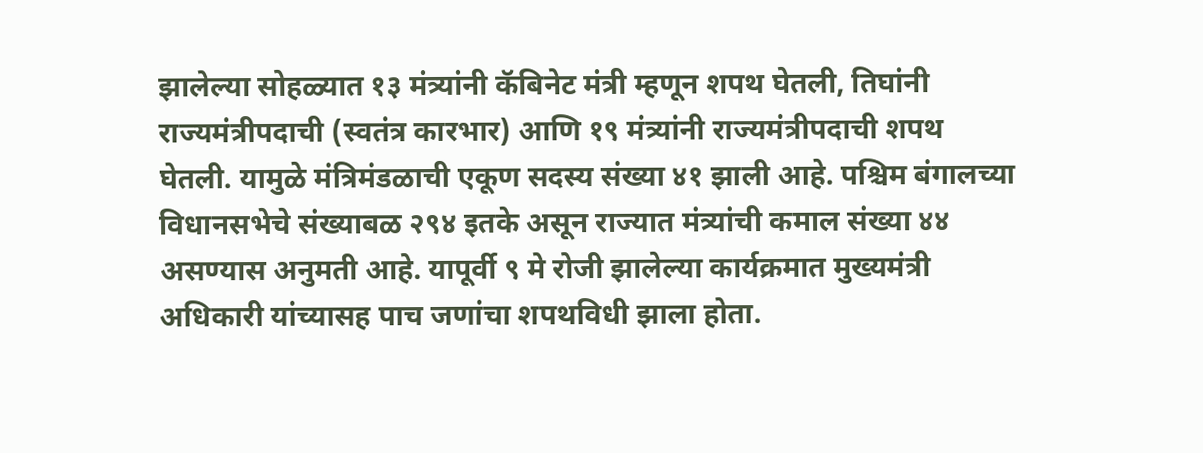झालेल्या सोहळ्यात १३ मंत्र्यांनी कॅबिनेट मंत्री म्हणून शपथ घेतली, तिघांनी राज्यमंत्रीपदाची (स्वतंत्र कारभार) आणि १९ मंत्र्यांनी राज्यमंत्रीपदाची शपथ घेतली. यामुळे मंत्रिमंडळाची एकूण सदस्य संख्या ४१ झाली आहे. पश्चिम बंगालच्या विधानसभेचे संख्याबळ २९४ इतके असून राज्यात मंत्र्यांची कमाल संख्या ४४ असण्यास अनुमती आहे. यापूर्वी ९ मे रोजी झालेल्या कार्यक्रमात मुख्यमंत्री अधिकारी यांच्यासह पाच जणांचा शपथविधी झाला होता.